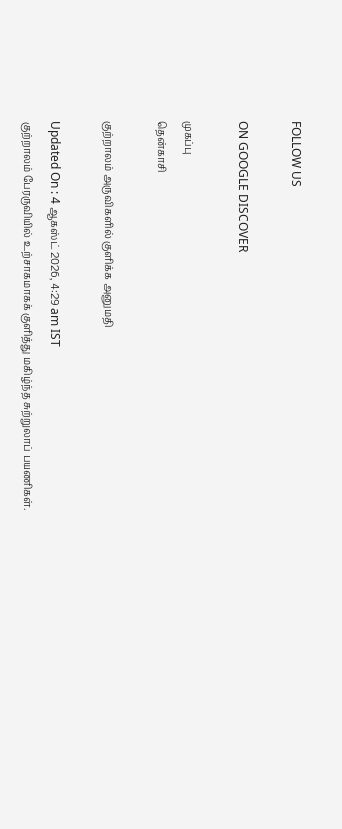FOLLOW US

ON GOOGLE DISCOVER

முகப்பு
தென்காசி

குற்றாலம் அருவிகளில் குளிக்க அனுமதி

Updated On : 4 ஆகஸ்ட் 2026, 4:29 am IST
குற்றாலம் பேரருவியில் உற்சாகமாகக் குளித்து மகிழ்ந்த சுற்றுலாப் பயணிகள்.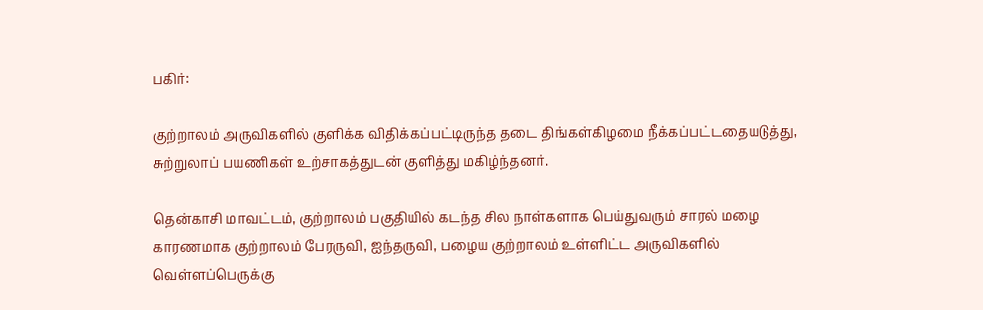பகிர்:

குற்றாலம் அருவிகளில் குளிக்க விதிக்கப்பட்டிருந்த தடை திங்கள்கிழமை நீக்கப்பட்டதையடுத்து, சுற்றுலாப் பயணிகள் உற்சாகத்துடன் குளித்து மகிழ்ந்தனர்.

தென்காசி மாவட்டம், குற்றாலம் பகுதியில் கடந்த சில நாள்களாக பெய்துவரும் சாரல் மழை காரணமாக குற்றாலம் பேரருவி, ஐந்தருவி, பழைய குற்றாலம் உள்ளிட்ட அருவிகளில் வெள்ளப்பெருக்கு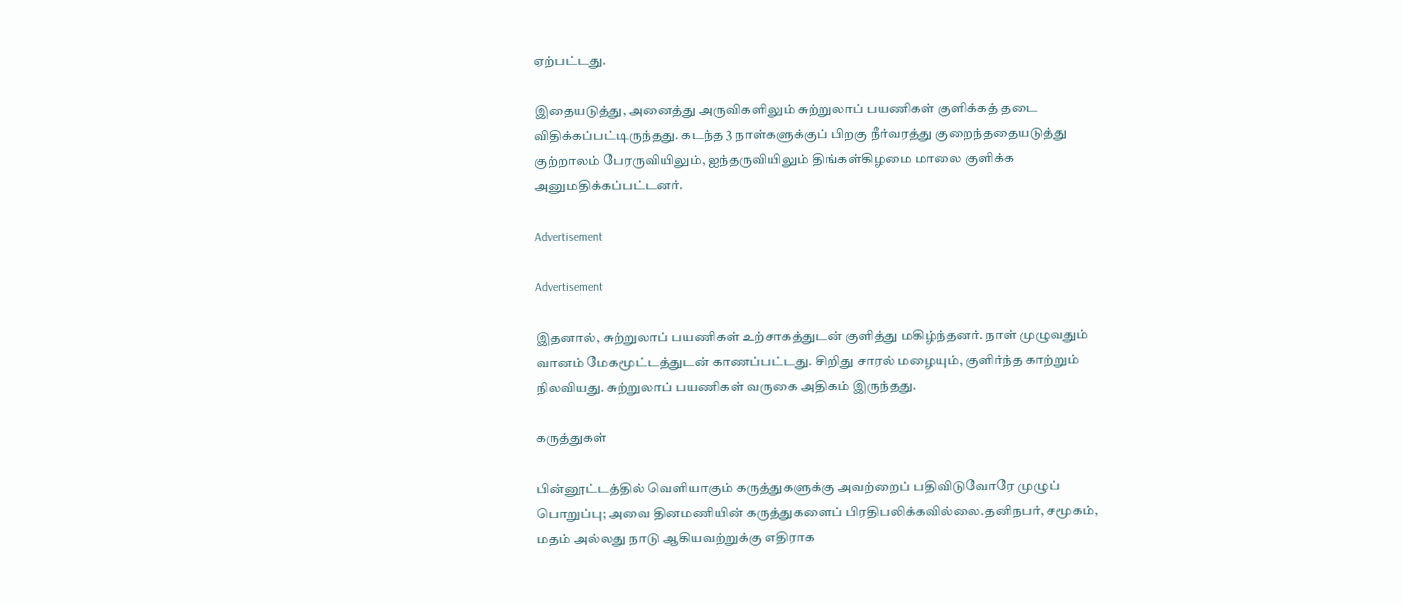ஏற்பட்டது.

இதையடுத்து, அனைத்து அருவிகளிலும் சுற்றுலாப் பயணிகள் குளிக்கத் தடை விதிக்கப்பட்டிருந்தது. கடந்த 3 நாள்களுக்குப் பிறகு நீர்வரத்து குறைந்ததையடுத்து குற்றாலம் பேரருவியிலும், ஐந்தருவியிலும் திங்கள்கிழமை மாலை குளிக்க அனுமதிக்கப்பட்டனர்.

Advertisement

Advertisement

இதனால், சுற்றுலாப் பயணிகள் உற்சாகத்துடன் குளித்து மகிழ்ந்தனர். நாள் முழுவதும் வானம் மேகமூட்டத்துடன் காணப்பட்டது. சிறிது சாரல் மழையும், குளிர்ந்த காற்றும் நிலவியது. சுற்றுலாப் பயணிகள் வருகை அதிகம் இருந்தது.

கருத்துகள்

பின்னூட்டத்தில் வெளியாகும் கருத்துகளுக்கு அவற்றைப் பதிவிடுவோரே முழுப் பொறுப்பு; அவை தினமணியின் கருத்துகளைப் பிரதிபலிக்கவில்லை.தனிநபர், சமூகம், மதம் அல்லது நாடு ஆகியவற்றுக்கு எதிராக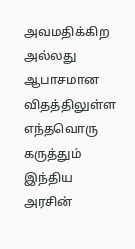அவமதிக்கிற அல்லது ஆபாசமான விதத்திலுள்ள எந்தவொரு கருத்தும் இந்திய அரசின்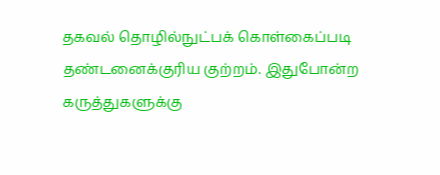தகவல் தொழில்நுட்பக் கொள்கைப்படி தண்டனைக்குரிய குற்றம். இதுபோன்ற கருத்துகளுக்கு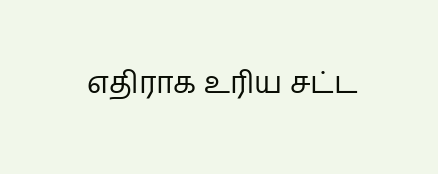எதிராக உரிய சட்ட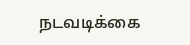நடவடிக்கை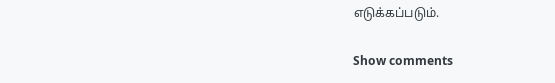எடுக்கப்படும்.

Show comments